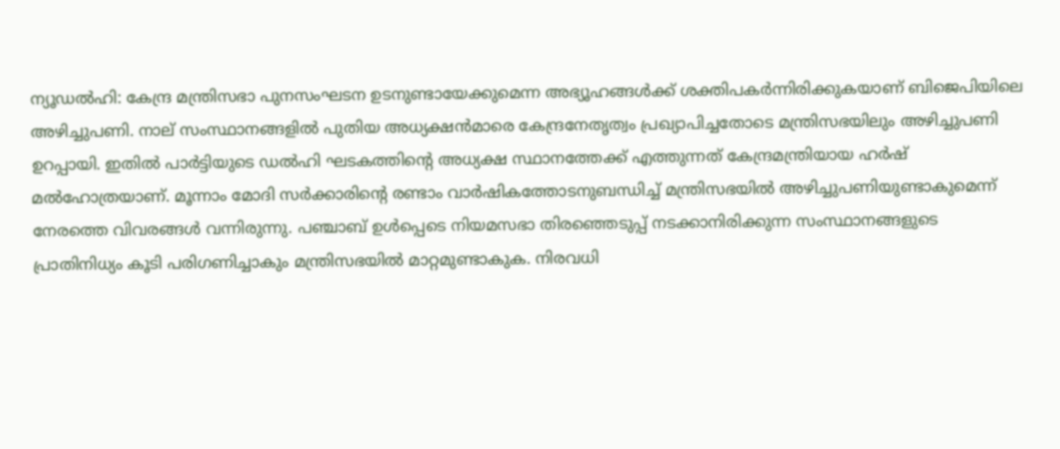ന്യൂഡൽഹി: കേന്ദ്ര മന്ത്രിസഭാ പുനസംഘടന ഉടനുണ്ടായേക്കുമെന്ന അഭ്യൂഹങ്ങൾക്ക് ശക്തിപകർന്നിരിക്കുകയാണ് ബിജെപിയിലെ അഴിച്ചുപണി. നാല് സംസ്ഥാനങ്ങളിൽ പുതിയ അധ്യക്ഷൻമാരെ കേന്ദ്രനേതൃത്വം പ്രഖ്യാപിച്ചതോടെ മന്ത്രിസഭയിലും അഴിച്ചുപണി ഉറപ്പായി. ഇതിൽ പാർട്ടിയുടെ ഡൽഹി ഘടകത്തിന്റെ അധ്യക്ഷ സ്ഥാനത്തേക്ക് എത്തുന്നത് കേന്ദ്രമന്ത്രിയായ ഹർഷ് മൽഹോത്രയാണ്. മൂന്നാം മോദി സർക്കാരിന്റെ രണ്ടാം വാർഷികത്തോടനുബന്ധിച്ച് മന്ത്രിസഭയിൽ അഴിച്ചുപണിയുണ്ടാകുമെന്ന് നേരത്തെ വിവരങ്ങൾ വന്നിരുന്നു. പഞ്ചാബ് ഉൾപ്പെടെ നിയമസഭാ തിരഞ്ഞെടുപ്പ് നടക്കാനിരിക്കുന്ന സംസ്ഥാനങ്ങളുടെ പ്രാതിനിധ്യം കൂടി പരിഗണിച്ചാകും മന്ത്രിസഭയിൽ മാറ്റമുണ്ടാകുക. നിരവധി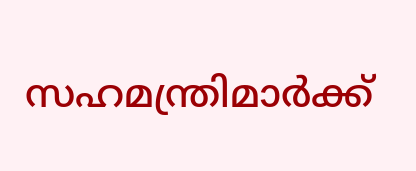സഹമന്ത്രിമാർക്ക്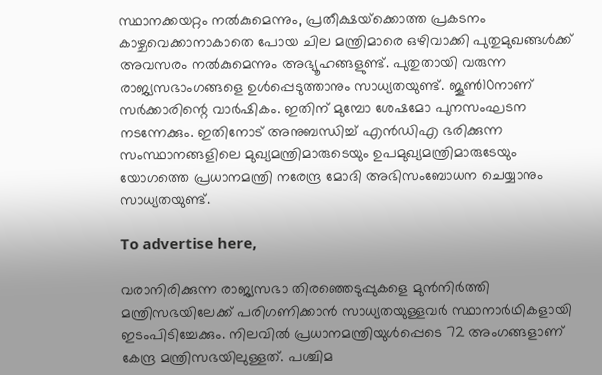സ്ഥാനക്കയറ്റം നൽകുമെന്നും, പ്രതീക്ഷയ്‌ക്കൊത്ത പ്രകടനം കാഴ്ചവെക്കാനാകാതെ പോയ ചില മന്ത്രിമാരെ ഒഴിവാക്കി പുതുമുഖങ്ങൾക്ക് അവസരം നൽകുമെന്നും അഭ്യൂഹങ്ങളുണ്ട്. പുതുതായി വരുന്ന രാജ്യസഭാംഗങ്ങളെ ഉൾപ്പെടുത്താനും സാധ്യതയുണ്ട്. ജൂൺ10നാണ് സർക്കാരിന്റെ വാർഷികം. ഇതിന് മുമ്പോ ശേഷമോ പുനസംഘടന നടന്നേക്കും. ഇതിനോട് അനുബന്ധിച്ച് എൻഡിഎ ഭരിക്കുന്ന സംസ്ഥാനങ്ങളിലെ മുഖ്യമന്ത്രിമാരുടെയും ഉപമുഖ്യമന്ത്രിമാരുടേയും യോഗത്തെ പ്രധാനമന്ത്രി നരേന്ദ്ര മോദി അഭിസംബോധന ചെയ്യാനും സാധ്യതയുണ്ട്.

To advertise here,

വരാനിരിക്കുന്ന രാജ്യസഭാ തിരഞ്ഞെടുപ്പുകളെ മുൻനിർത്തി മന്ത്രിസഭയിലേക്ക് പരിഗണിക്കാൻ സാധ്യതയുള്ളവർ സ്ഥാനാർഥികളായി ഇടംപിടിച്ചേക്കും. നിലവിൽ പ്രധാനമന്ത്രിയുൾപ്പെടെ 72 അംഗങ്ങളാണ് കേന്ദ്ര മന്ത്രിസഭയിലുള്ളത്. പശ്ചിമ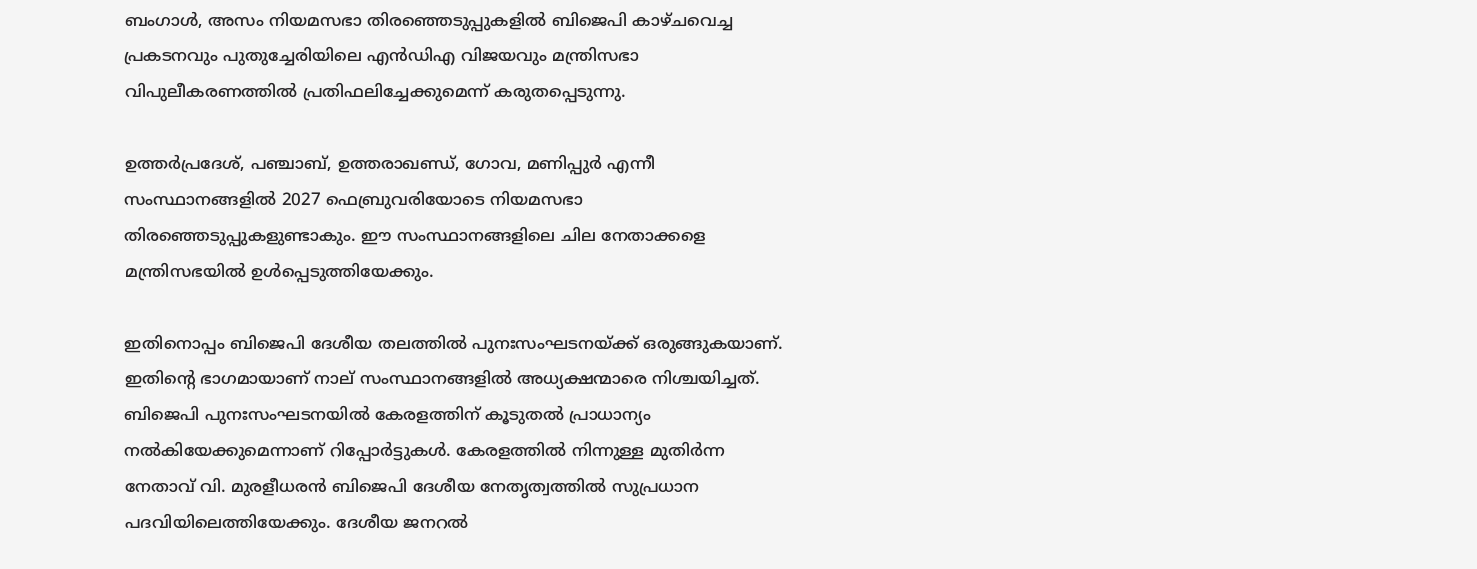ബംഗാൾ, അസം നിയമസഭാ തിരഞ്ഞെടുപ്പുകളിൽ ബിജെപി കാഴ്ചവെച്ച പ്രകടനവും പുതുച്ചേരിയിലെ എൻഡിഎ വിജയവും മന്ത്രിസഭാ വിപുലീകരണത്തിൽ പ്രതിഫലിച്ചേക്കുമെന്ന് കരുതപ്പെടുന്നു.

ഉത്തർപ്രദേശ്, പഞ്ചാബ്, ഉത്തരാഖണ്ഡ്, ഗോവ, മണിപ്പുർ എന്നീ സംസ്ഥാനങ്ങളിൽ 2027 ഫെബ്രുവരിയോടെ നിയമസഭാ തിരഞ്ഞെടുപ്പുകളുണ്ടാകും. ഈ സംസ്ഥാനങ്ങളിലെ ചില നേതാക്കളെ മന്ത്രിസഭയിൽ ഉൾപ്പെടുത്തിയേക്കും.

ഇതിനൊപ്പം ബിജെപി ദേശീയ തലത്തിൽ പുനഃസംഘടനയ്ക്ക് ഒരുങ്ങുകയാണ്. ഇതിന്റെ ഭാഗമായാണ് നാല് സംസ്ഥാനങ്ങളിൽ അധ്യക്ഷന്മാരെ നിശ്ചയിച്ചത്. ബിജെപി പുനഃസംഘടനയിൽ കേരളത്തിന് കൂടുതൽ പ്രാധാന്യം നൽകിയേക്കുമെന്നാണ് റിപ്പോർട്ടുകൾ. കേരളത്തിൽ നിന്നുള്ള മുതിർന്ന നേതാവ് വി. മുരളീധരൻ ബിജെപി ദേശീയ നേതൃത്വത്തിൽ സുപ്രധാന പദവിയിലെത്തിയേക്കും. ദേശീയ ജനറൽ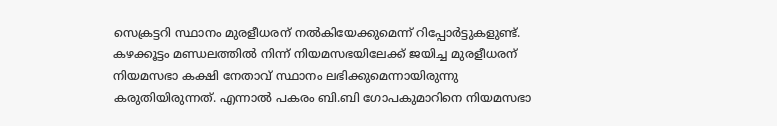സെക്രട്ടറി സ്ഥാനം മുരളീധരന് നൽകിയേക്കുമെന്ന് റിപ്പോർട്ടുകളുണ്ട്. കഴക്കൂട്ടം മണ്ഡലത്തിൽ നിന്ന് നിയമസഭയിലേക്ക് ജയിച്ച മുരളീധരന് നിയമസഭാ കക്ഷി നേതാവ് സ്ഥാനം ലഭിക്കുമെന്നായിരുന്നു കരുതിയിരുന്നത്. എന്നാൽ പകരം ബി.ബി ഗോപകുമാറിനെ നിയമസഭാ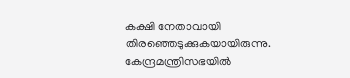കക്ഷി നേതാവായി തിരഞ്ഞെടുക്കുകയായിരുന്നു. കേന്ദ്രമന്ത്രിസഭയിൽ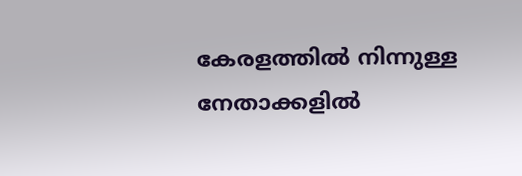കേരളത്തിൽ നിന്നുള്ള നേതാക്കളിൽ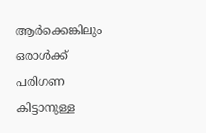ആർക്കെങ്കിലും ഒരാൾക്ക് പരിഗണ കിട്ടാനുള്ള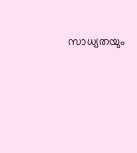സാധ്യതയും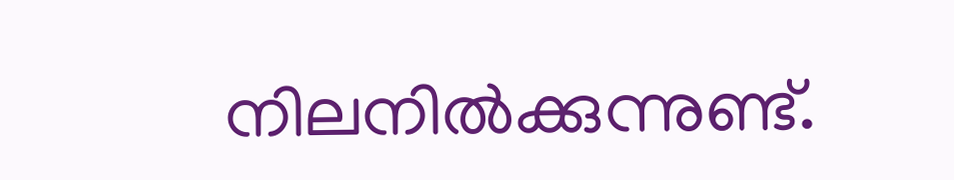നിലനിൽക്കുന്നുണ്ട്.